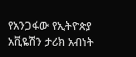የአንጋፋው የኢትዮጵያ አቪዬሽን ታሪክ አብነት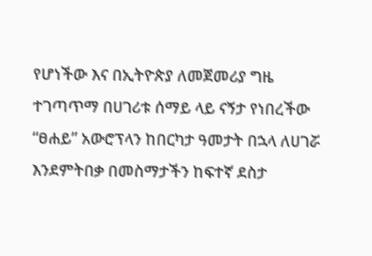የሆነችው እና በኢትዮጵያ ለመጀመሪያ ግዜ ተገጣጥማ በሀገሪቱ ሰማይ ላይ ናኝታ የነበረችው “ፀሐይ” አውሮፕላን ከበርካታ ዓመታት በኋላ ለሀገሯ እንደምትበቃ በመስማታችን ከፍተኛ ደስታ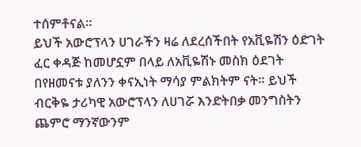ተሰምቶናል።
ይህች አውሮፕላን ሀገራችን ዛሬ ለደረሰችበት የአቪዬሽን ዕድገት ፈር ቀዳጅ ከመሆኗም በላይ ለአቪዬሽኑ መስክ ዕደገት በየዘመናቱ ያለንን ቀናኢነት ማሳያ ምልክትም ናት። ይህች ብርቅዬ ታሪካዊ አውሮፕላን ለሀገሯ እንድትበቃ መንግስትን ጨምሮ ማንኛውንም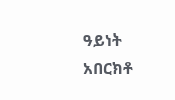ዓይነት አበርክቶ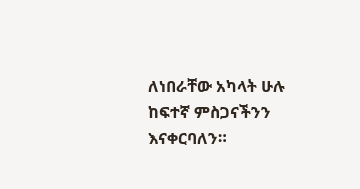ለነበራቸው አካላት ሁሉ ከፍተኛ ምስጋናችንን እናቀርባለን።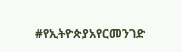#የኢትዮጵያአየርመንገድ